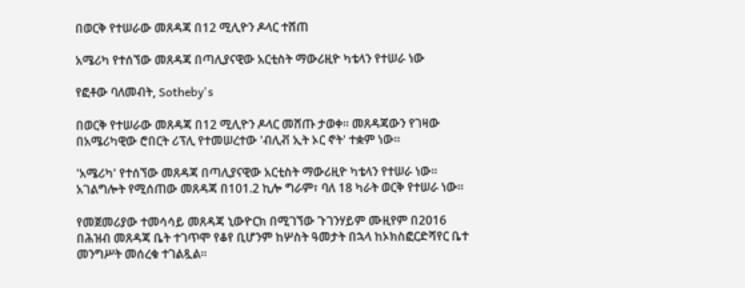በወርቅ የተሠራው መጸዳጃ በ12 ሚሊዮን ዶላር ተሸጠ

አሜሪካ የተሰኘው መጸዳጃ በጣሊያናዊው አርቲስት ማውሪዚዮ ካቴላን የተሠራ ነው

የፎቶው ባለመብት, Sotheby's

በወርቅ የተሠራው መጸዳጃ በ12 ሚሊዮን ዶላር መሸጡ ታወቀ። መጸዳጃውን የገዛው በአሜሪካዊው ሮበርት ሪፕሊ የተመሠረተው 'ብሊቭ ኢት ኦር ኖት' ተቋም ነው።

'አሜሪካ' የተሰኘው መጸዳጃ በጣሊያናዊው አርቲስት ማውሪዚዮ ካቴላን የተሠራ ነው። አገልግሎት የሚሰጠው መጸዳጃ በ101.2 ኪሎ ግራም፣ ባለ 18 ካራት ወርቅ የተሠራ ነው።

የመጀመሪያው ተመሳሳይ መጸዳጃ ኒውዮርክ በሚገኘው ጉገንሃይም ሙዚየም በ2016 በሕዝብ መጸዳጃ ቤት ተገጥሞ የቆየ ቢሆንም ከሦስት ዓመታት በኋላ ከኦክስፎርድሻየር ቤተ መንግሥት መሰረቁ ተገልጿል።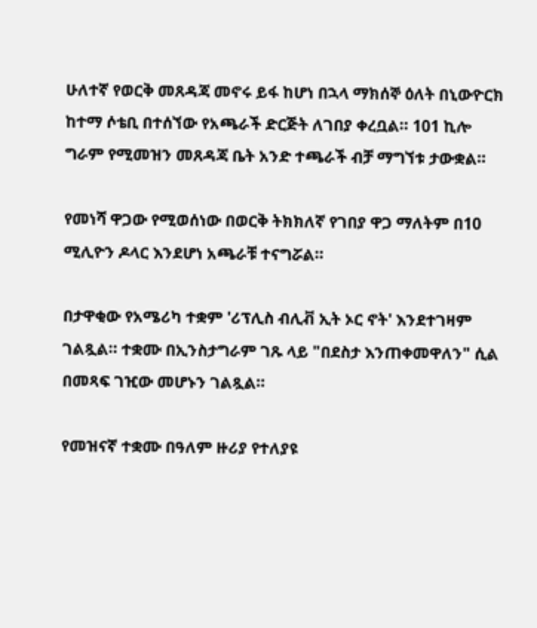ሁለተኛ የወርቅ መጸዳጃ መኖሩ ይፋ ከሆነ በኋላ ማክሰኞ ዕለት በኒውዮርክ ከተማ ሶቴቢ በተሰኘው የአጫራች ድርጅት ለገበያ ቀረቧል። 101 ኪሎ ግራም የሚመዝን መጸዳጃ ቤት አንድ ተጫራች ብቻ ማግኘቱ ታውቋል።

የመነሻ ዋጋው የሚወሰነው በወርቅ ትክክለኛ የገበያ ዋጋ ማለትም በ10 ሚሊዮን ዶላር እንደሆነ አጫራቹ ተናግሯል።

በታዋቂው የአሜሪካ ተቋም 'ሪፕሊስ ብሊቭ ኢት ኦር ኖት' እንደተገዛም ገልጿል። ተቋሙ በኢንስታግራም ገጹ ላይ "በደስታ እንጠቀመዋለን" ሲል በመጻፍ ገዢው መሆኑን ገልጿል።

የመዝናኛ ተቋሙ በዓለም ዙሪያ የተለያዩ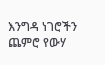እንግዳ ነገሮችን ጨምሮ የውሃ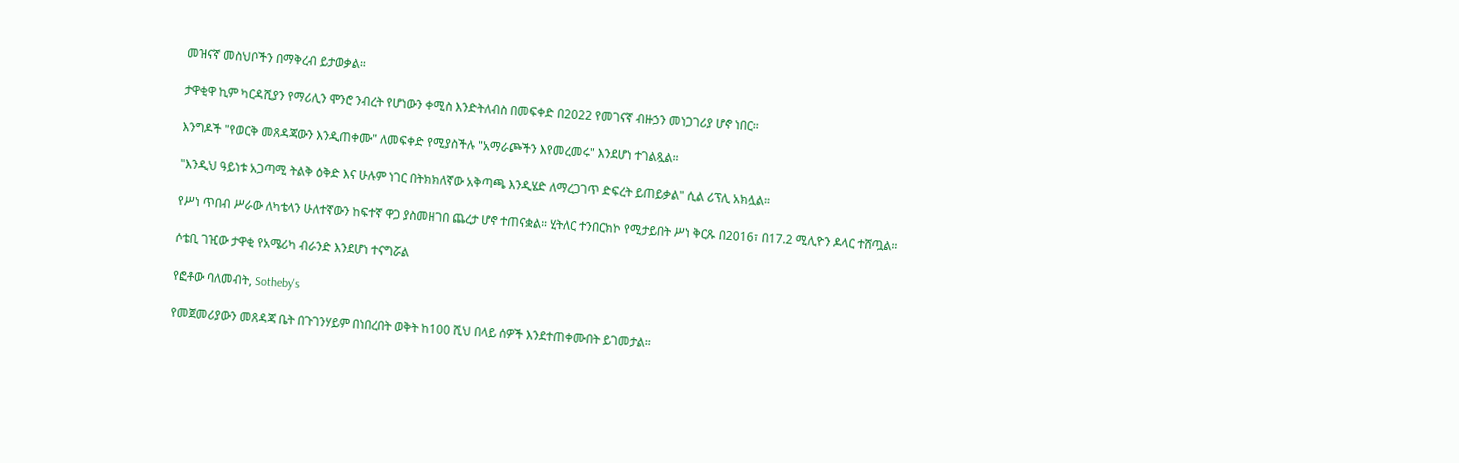መዝናኛ መስህቦችን በማቅረብ ይታወቃል።

ታዋቂዋ ኪም ካርዳሺያን የማሪሊን ሞንሮ ንብረት የሆነውን ቀሚስ እንድትለብስ በመፍቀድ በ2022 የመገናኛ ብዙኃን መነጋገሪያ ሆኖ ነበር።

እንግዶች "የወርቅ መጸዳጃውን እንዲጠቀሙ" ለመፍቀድ የሚያስችሉ "አማራጮችን እየመረመሩ" እንደሆነ ተገልጿል።

"እንዲህ ዓይነቱ አጋጣሚ ትልቅ ዕቅድ እና ሁሉም ነገር በትክክለኛው አቅጣጫ እንዲሄድ ለማረጋገጥ ድፍረት ይጠይቃል" ሲል ሪፕሊ አክሏል።

የሥነ ጥበብ ሥራው ለካቴላን ሁለተኛውን ከፍተኛ ዋጋ ያስመዘገበ ጨረታ ሆኖ ተጠናቋል። ሂትለር ተንበርክኮ የሚታይበት ሥነ ቅርጹ በ2016፣ በ17.2 ሚሊዮን ዶላር ተሸጧል።

ሶቴቢ ገዢው ታዋቂ የአሜሪካ ብራንድ እንደሆነ ተናግሯል

የፎቶው ባለመብት, Sotheby's

የመጀመሪያውን መጸዳጃ ቤት በጉገንሃይም በነበረበት ወቅት ከ100 ሺህ በላይ ሰዎች እንደተጠቀሙበት ይገመታል።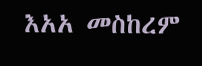እአአ መስከረም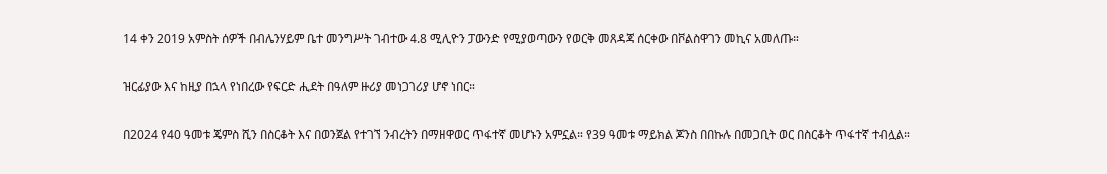14 ቀን 2019 አምስት ሰዎች በብሌንሃይም ቤተ መንግሥት ገብተው 4.8 ሚሊዮን ፓውንድ የሚያወጣውን የወርቅ መጸዳጃ ሰርቀው በቮልስዋገን መኪና አመለጡ።

ዝርፊያው እና ከዚያ በኋላ የነበረው የፍርድ ሒደት በዓለም ዙሪያ መነጋገሪያ ሆኖ ነበር።

በ2024 የ40 ዓመቱ ጄምስ ሺን በስርቆት እና በወንጀል የተገኘ ንብረትን በማዘዋወር ጥፋተኛ መሆኑን አምኗል። የ39 ዓመቱ ማይክል ጆንስ በበኩሉ በመጋቢት ወር በስርቆት ጥፋተኛ ተብሏል።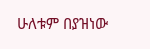ሁለቱም በያዝነው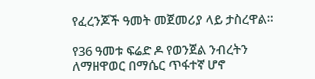የፈረንጆች ዓመት መጀመሪያ ላይ ታስረዋል።

የ36 ዓመቱ ፍሬድ ዶ የወንጀል ንብረትን ለማዘዋወር በማሴር ጥፋተኛ ሆኖ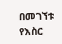በመገኘቱ የእስር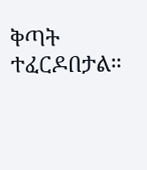ቅጣት ተፈርዶበታል።